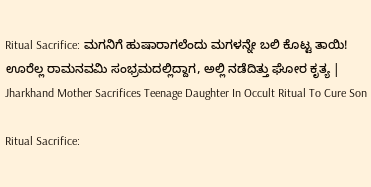Ritual Sacrifice: ಮಗನಿಗೆ ಹುಷಾರಾಗಲೆಂದು ಮಗಳನ್ನೇ ಬಲಿ ಕೊಟ್ಟ ತಾಯಿ! ಊರೆಲ್ಲ ರಾಮನವಮಿ ಸಂಭ್ರಮದಲ್ಲಿದ್ದಾಗ, ಅಲ್ಲಿ ನಡೆದಿತ್ತು ಘೋರ ಕೃತ್ಯ | Jharkhand Mother Sacrifices Teenage Daughter In Occult Ritual To Cure Son

Ritual Sacrifice: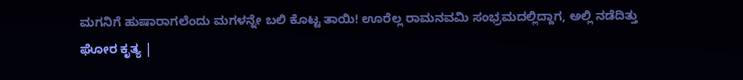ಮಗನಿಗೆ ಹುಷಾರಾಗಲೆಂದು ಮಗಳನ್ನೇ ಬಲಿ ಕೊಟ್ಟ ತಾಯಿ! ಊರೆಲ್ಲ ರಾಮನವಮಿ ಸಂಭ್ರಮದಲ್ಲಿದ್ದಾಗ, ಅಲ್ಲಿ ನಡೆದಿತ್ತು ಘೋರ ಕೃತ್ಯ |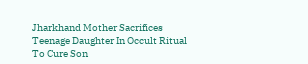Jharkhand Mother Sacrifices Teenage Daughter In Occult Ritual To Cure Son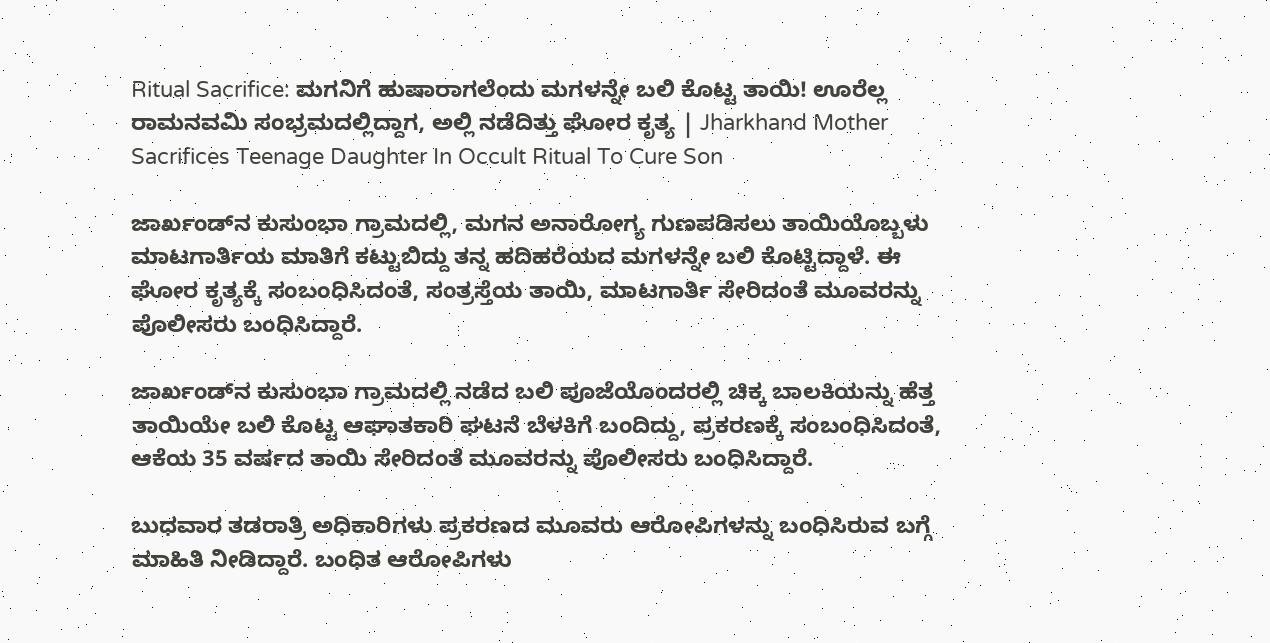Ritual Sacrifice: ಮಗನಿಗೆ ಹುಷಾರಾಗಲೆಂದು ಮಗಳನ್ನೇ ಬಲಿ ಕೊಟ್ಟ ತಾಯಿ! ಊರೆಲ್ಲ ರಾಮನವಮಿ ಸಂಭ್ರಮದಲ್ಲಿದ್ದಾಗ, ಅಲ್ಲಿ ನಡೆದಿತ್ತು ಘೋರ ಕೃತ್ಯ | Jharkhand Mother Sacrifices Teenage Daughter In Occult Ritual To Cure Son

ಜಾರ್ಖಂಡ್‌ನ ಕುಸುಂಭಾ ಗ್ರಾಮದಲ್ಲಿ, ಮಗನ ಅನಾರೋಗ್ಯ ಗುಣಪಡಿಸಲು ತಾಯಿಯೊಬ್ಬಳು ಮಾಟಗಾರ್ತಿಯ ಮಾತಿಗೆ ಕಟ್ಟುಬಿದ್ದು ತನ್ನ ಹದಿಹರೆಯದ ಮಗಳನ್ನೇ ಬಲಿ ಕೊಟ್ಟಿದ್ದಾಳೆ. ಈ ಘೋರ ಕೃತ್ಯಕ್ಕೆ ಸಂಬಂಧಿಸಿದಂತೆ, ಸಂತ್ರಸ್ತೆಯ ತಾಯಿ, ಮಾಟಗಾರ್ತಿ ಸೇರಿದಂತೆ ಮೂವರನ್ನು ಪೊಲೀಸರು ಬಂಧಿಸಿದ್ದಾರೆ.

ಜಾರ್ಖಂಡ್‌ನ ಕುಸುಂಭಾ ಗ್ರಾಮದಲ್ಲಿ ನಡೆದ ಬಲಿ ಪೂಜೆಯೊಂದರಲ್ಲಿ ಚಿಕ್ಕ ಬಾಲಕಿಯನ್ನು ಹೆತ್ತ ತಾಯಿಯೇ ಬಲಿ ಕೊಟ್ಟ ಆಘಾತಕಾರಿ ಘಟನೆ ಬೆಳಕಿಗೆ ಬಂದಿದ್ದು, ಪ್ರಕರಣಕ್ಕೆ ಸಂಬಂಧಿಸಿದಂತೆ, ಆಕೆಯ 35 ವರ್ಷದ ತಾಯಿ ಸೇರಿದಂತೆ ಮೂವರನ್ನು ಪೊಲೀಸರು ಬಂಧಿಸಿದ್ದಾರೆ.

ಬುಧವಾರ ತಡರಾತ್ರಿ ಅಧಿಕಾರಿಗಳು ಪ್ರಕರಣದ ಮೂವರು ಆರೋಪಿಗಳನ್ನು ಬಂಧಿಸಿರುವ ಬಗ್ಗೆ ಮಾಹಿತಿ ನೀಡಿದ್ದಾರೆ. ಬಂಧಿತ ಆರೋಪಿಗಳು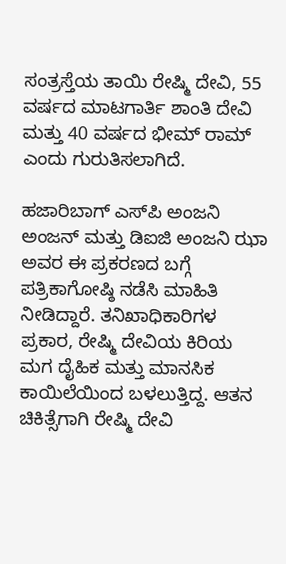ಸಂತ್ರಸ್ತೆಯ ತಾಯಿ ರೇಷ್ಮಿ ದೇವಿ, 55 ವರ್ಷದ ಮಾಟಗಾರ್ತಿ ಶಾಂತಿ ದೇವಿ ಮತ್ತು 40 ವರ್ಷದ ಭೀಮ್ ರಾಮ್ ಎಂದು ಗುರುತಿಸಲಾಗಿದೆ.

ಹಜಾರಿಬಾಗ್ ಎಸ್‌ಪಿ ಅಂಜನಿ ಅಂಜನ್ ಮತ್ತು ಡಿಐಜಿ ಅಂಜನಿ ಝಾ ಅವರ ಈ ಪ್ರಕರಣದ ಬಗ್ಗೆ ಪತ್ರಿಕಾಗೋಷ್ಠಿ ನಡೆಸಿ ಮಾಹಿತಿ ನೀಡಿದ್ದಾರೆ. ತನಿಖಾಧಿಕಾರಿಗಳ ಪ್ರಕಾರ, ರೇಷ್ಮಿ ದೇವಿಯ ಕಿರಿಯ ಮಗ ದೈಹಿಕ ಮತ್ತು ಮಾನಸಿಕ ಕಾಯಿಲೆಯಿಂದ ಬಳಲುತ್ತಿದ್ದ. ಆತನ ಚಿಕಿತ್ಸೆಗಾಗಿ ರೇಷ್ಮಿ ದೇವಿ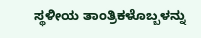ಸ್ಥಳೀಯ ತಾಂತ್ರಿಕಳೊಬ್ಬಳನ್ನು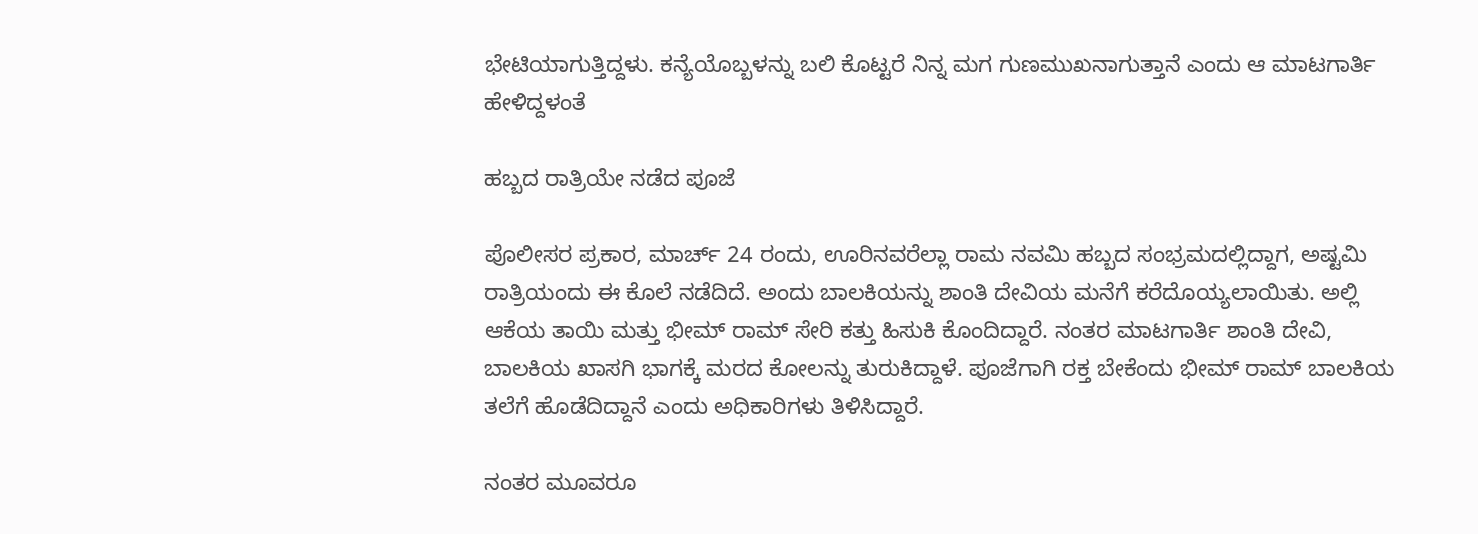ಭೇಟಿಯಾಗುತ್ತಿದ್ದಳು. ಕನ್ಯೆಯೊಬ್ಬಳನ್ನು ಬಲಿ ಕೊಟ್ಟರೆ ನಿನ್ನ ಮಗ ಗುಣಮುಖನಾಗುತ್ತಾನೆ ಎಂದು ಆ ಮಾಟಗಾರ್ತಿ ಹೇಳಿದ್ದಳಂತೆ

ಹಬ್ಬದ ರಾತ್ರಿಯೇ ನಡೆದ ಪೂಜೆ

ಪೊಲೀಸರ ಪ್ರಕಾರ, ಮಾರ್ಚ್ 24 ರಂದು, ಊರಿನವರೆಲ್ಲಾ ರಾಮ ನವಮಿ ಹಬ್ಬದ ಸಂಭ್ರಮದಲ್ಲಿದ್ದಾಗ, ಅಷ್ಟಮಿ ರಾತ್ರಿಯಂದು ಈ ಕೊಲೆ ನಡೆದಿದೆ. ಅಂದು ಬಾಲಕಿಯನ್ನು ಶಾಂತಿ ದೇವಿಯ ಮನೆಗೆ ಕರೆದೊಯ್ಯಲಾಯಿತು. ಅಲ್ಲಿ ಆಕೆಯ ತಾಯಿ ಮತ್ತು ಭೀಮ್ ರಾಮ್ ಸೇರಿ ಕತ್ತು ಹಿಸುಕಿ ಕೊಂದಿದ್ದಾರೆ. ನಂತರ ಮಾಟಗಾರ್ತಿ ಶಾಂತಿ ದೇವಿ, ಬಾಲಕಿಯ ಖಾಸಗಿ ಭಾಗಕ್ಕೆ ಮರದ ಕೋಲನ್ನು ತುರುಕಿದ್ದಾಳೆ. ಪೂಜೆಗಾಗಿ ರಕ್ತ ಬೇಕೆಂದು ಭೀಮ್ ರಾಮ್ ಬಾಲಕಿಯ ತಲೆಗೆ ಹೊಡೆದಿದ್ದಾನೆ ಎಂದು ಅಧಿಕಾರಿಗಳು ತಿಳಿಸಿದ್ದಾರೆ.

ನಂತರ ಮೂವರೂ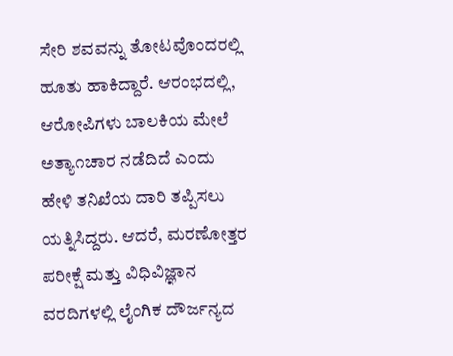ಸೇರಿ ಶವವನ್ನು ತೋಟವೊಂದರಲ್ಲಿ ಹೂತು ಹಾಕಿದ್ದಾರೆ. ಆರಂಭದಲ್ಲಿ, ಆರೋಪಿಗಳು ಬಾಲಕಿಯ ಮೇಲೆ ಅತ್ಯಾ೧ಚಾರ ನಡೆದಿದೆ ಎಂದು ಹೇಳಿ ತನಿಖೆಯ ದಾರಿ ತಪ್ಪಿಸಲು ಯತ್ನಿಸಿದ್ದರು. ಆದರೆ, ಮರಣೋತ್ತರ ಪರೀಕ್ಷೆ ಮತ್ತು ವಿಧಿವಿಜ್ಞಾನ ವರದಿಗಳಲ್ಲಿ ಲೈಂಗಿಕ ದೌರ್ಜನ್ಯದ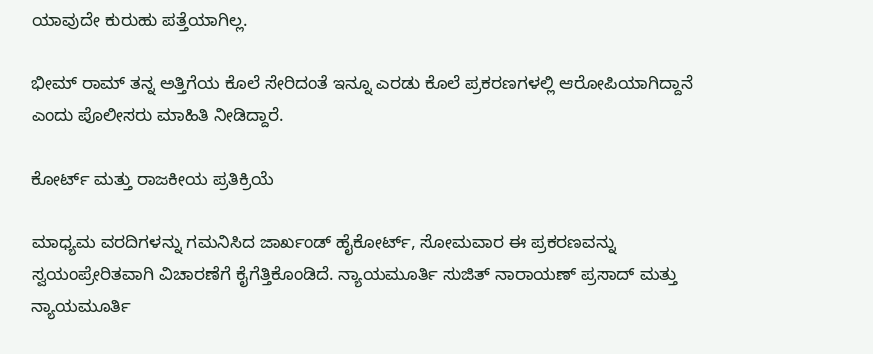ಯಾವುದೇ ಕುರುಹು ಪತ್ತೆಯಾಗಿಲ್ಲ.

ಭೀಮ್ ರಾಮ್ ತನ್ನ ಅತ್ತಿಗೆಯ ಕೊಲೆ ಸೇರಿದಂತೆ ಇನ್ನೂ ಎರಡು ಕೊಲೆ ಪ್ರಕರಣಗಳಲ್ಲಿ ಆರೋಪಿಯಾಗಿದ್ದಾನೆ ಎಂದು ಪೊಲೀಸರು ಮಾಹಿತಿ ನೀಡಿದ್ದಾರೆ.

ಕೋರ್ಟ್ ಮತ್ತು ರಾಜಕೀಯ ಪ್ರತಿಕ್ರಿಯೆ

ಮಾಧ್ಯಮ ವರದಿಗಳನ್ನು ಗಮನಿಸಿದ ಜಾರ್ಖಂಡ್ ಹೈಕೋರ್ಟ್, ಸೋಮವಾರ ಈ ಪ್ರಕರಣವನ್ನು ಸ್ವಯಂಪ್ರೇರಿತವಾಗಿ ವಿಚಾರಣೆಗೆ ಕೈಗೆತ್ತಿಕೊಂಡಿದೆ. ನ್ಯಾಯಮೂರ್ತಿ ಸುಜಿತ್ ನಾರಾಯಣ್ ಪ್ರಸಾದ್ ಮತ್ತು ನ್ಯಾಯಮೂರ್ತಿ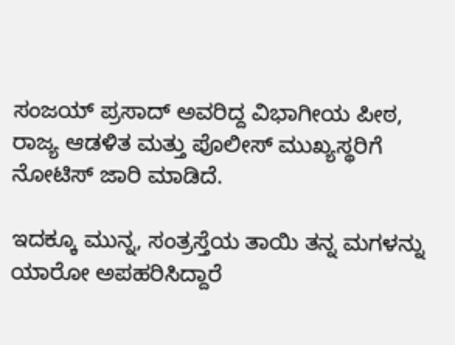ಸಂಜಯ್ ಪ್ರಸಾದ್ ಅವರಿದ್ದ ವಿಭಾಗೀಯ ಪೀಠ, ರಾಜ್ಯ ಆಡಳಿತ ಮತ್ತು ಪೊಲೀಸ್ ಮುಖ್ಯಸ್ಥರಿಗೆ ನೋಟಿಸ್ ಜಾರಿ ಮಾಡಿದೆ.

ಇದಕ್ಕೂ ಮುನ್ನ, ಸಂತ್ರಸ್ತೆಯ ತಾಯಿ ತನ್ನ ಮಗಳನ್ನು ಯಾರೋ ಅಪಹರಿಸಿದ್ದಾರೆ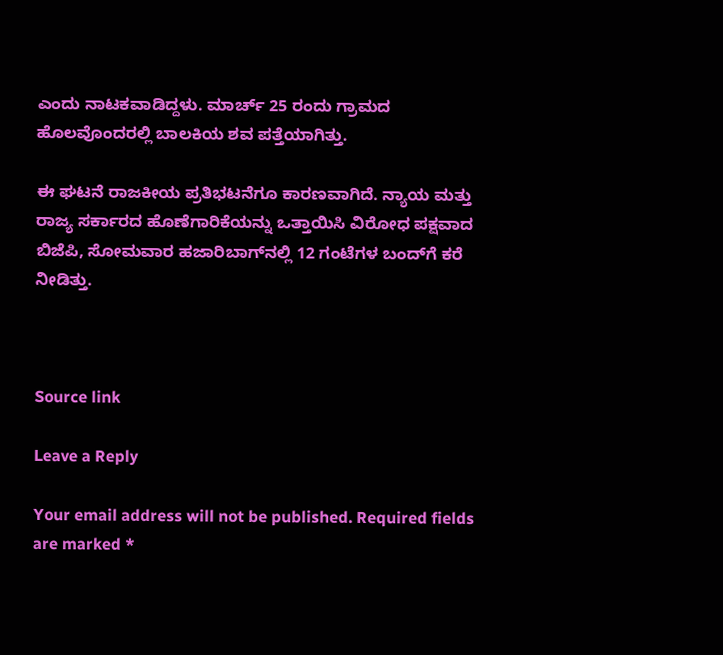ಎಂದು ನಾಟಕವಾಡಿದ್ದಳು. ಮಾರ್ಚ್ 25 ರಂದು ಗ್ರಾಮದ ಹೊಲವೊಂದರಲ್ಲಿ ಬಾಲಕಿಯ ಶವ ಪತ್ತೆಯಾಗಿತ್ತು.

ಈ ಘಟನೆ ರಾಜಕೀಯ ಪ್ರತಿಭಟನೆಗೂ ಕಾರಣವಾಗಿದೆ. ನ್ಯಾಯ ಮತ್ತು ರಾಜ್ಯ ಸರ್ಕಾರದ ಹೊಣೆಗಾರಿಕೆಯನ್ನು ಒತ್ತಾಯಿಸಿ ವಿರೋಧ ಪಕ್ಷವಾದ ಬಿಜೆಪಿ, ಸೋಮವಾರ ಹಜಾರಿಬಾಗ್‌ನಲ್ಲಿ 12 ಗಂಟೆಗಳ ಬಂದ್‌ಗೆ ಕರೆ ನೀಡಿತ್ತು.



Source link

Leave a Reply

Your email address will not be published. Required fields are marked *